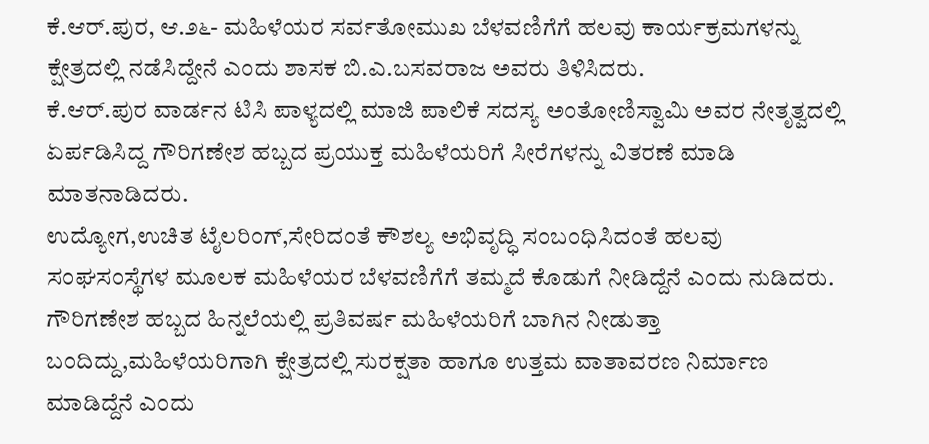ಕೆ.ಆರ್.ಪುರ, ಆ.೨೬- ಮಹಿಳೆಯರ ಸರ್ವತೋಮುಖ ಬೆಳವಣಿಗೆಗೆ ಹಲವು ಕಾರ್ಯಕ್ರಮಗಳನ್ನು ಕ್ಷೇತ್ರದಲ್ಲಿ ನಡೆಸಿದ್ದೇನೆ ಎಂದು ಶಾಸಕ ಬಿ.ಎ.ಬಸವರಾಜ ಅವರು ತಿಳಿಸಿದರು.
ಕೆ.ಆರ್.ಪುರ ವಾರ್ಡನ ಟಿಸಿ ಪಾಳ್ಯದಲ್ಲಿ ಮಾಜಿ ಪಾಲಿಕೆ ಸದಸ್ಯ ಅಂತೋಣಿಸ್ವಾಮಿ ಅವರ ನೇತೃತ್ವದಲ್ಲಿ ಏರ್ಪಡಿಸಿದ್ದ ಗೌರಿಗಣೇಶ ಹಬ್ಬದ ಪ್ರಯುಕ್ತ ಮಹಿಳೆಯರಿಗೆ ಸೀರೆಗಳನ್ನು ವಿತರಣೆ ಮಾಡಿ ಮಾತನಾಡಿದರು.
ಉದ್ಯೋಗ,ಉಚಿತ ಟೈಲರಿಂಗ್,ಸೇರಿದಂತೆ ಕೌಶಲ್ಯ ಅಭಿವೃದ್ಧಿ ಸಂಬಂಧಿಸಿದಂತೆ ಹಲವು ಸಂಘಸಂಸ್ಥೆಗಳ ಮೂಲಕ ಮಹಿಳೆಯರ ಬೆಳವಣಿಗೆಗೆ ತಮ್ಮದೆ ಕೊಡುಗೆ ನೀಡಿದ್ದೆನೆ ಎಂದು ನುಡಿದರು.
ಗೌರಿಗಣೇಶ ಹಬ್ಬದ ಹಿನ್ನಲೆಯಲ್ಲಿ ಪ್ರತಿವರ್ಷ ಮಹಿಳೆಯರಿಗೆ ಬಾಗಿನ ನೀಡುತ್ತಾ ಬಂದಿದ್ದು,ಮಹಿಳೆಯರಿಗಾಗಿ ಕ್ಷೇತ್ರದಲ್ಲಿ ಸುರಕ್ಷತಾ ಹಾಗೂ ಉತ್ತಮ ವಾತಾವರಣ ನಿರ್ಮಾಣ ಮಾಡಿದ್ದೆನೆ ಎಂದು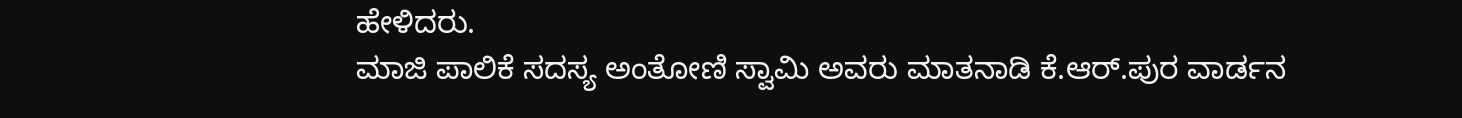ಹೇಳಿದರು.
ಮಾಜಿ ಪಾಲಿಕೆ ಸದಸ್ಯ ಅಂತೋಣಿ ಸ್ವಾಮಿ ಅವರು ಮಾತನಾಡಿ ಕೆ.ಆರ್.ಪುರ ವಾರ್ಡನ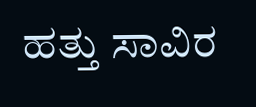ಹತ್ತು ಸಾವಿರ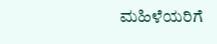ಮಹಿಳೆಯರಿಗೆ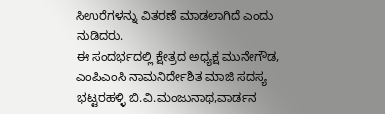ಸಿಉರೆಗಳನ್ನು ವಿತರಣೆ ಮಾಡಲಾಗಿದೆ ಎಂದು ನುಡಿದರು.
ಈ ಸಂದರ್ಭದಲ್ಲಿ ಕ್ಷೇತ್ರದ ಅಧ್ಯಕ್ಷ ಮುನೇಗೌಡ, ಎಂಪಿಎಂಸಿ ನಾಮನಿರ್ದೇಶಿತ ಮಾಜಿ ಸದಸ್ಯ ಭಟ್ಟರಹಳ್ಳಿ ಬಿ.ವಿ.ಮಂಜುನಾಥ,ವಾರ್ಡನ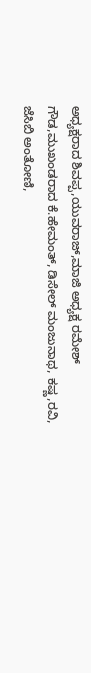ಅಧ್ಯಕ್ಷರಾದ ಶಿವಪ್ಪ,ಯುವರಾಜ್,ಮಾಜಿ ಅಧ್ಯಕ್ಷ ರಮೇಶ್ ಗೌಡ,ಮುಖಂಡರಾದ ಕೆ.ಹೇಮಂತ್, ಡಿಸೇಲ್ ಮಂಜುನಾಥ, ಕಷ್ಣ,ರವಿ, ಜೆಸಿಬಿ ಅಂತೋಣಿ,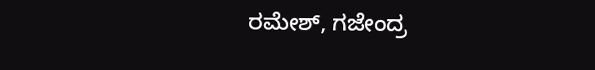ರಮೇಶ್, ಗಜೇಂದ್ರ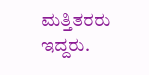ಮತ್ತಿತರರು ಇದ್ದರು.